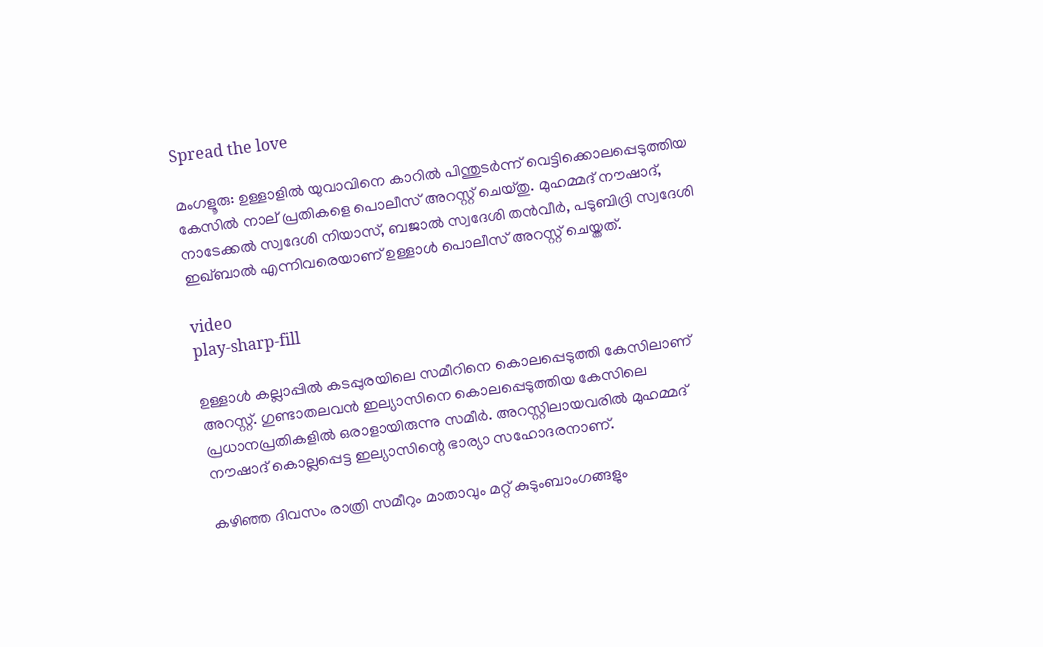Spread the love

മംഗളൂരു: ഉള്ളാളിൽ യുവാവിനെ കാറില്‍ പിന്തുടര്‍ന്ന് വെട്ടിക്കൊലപ്പെടുത്തിയ കേസില്‍ നാല് പ്രതികളെ പൊലീസ് അറസ്റ്റ് ചെയ്തു. മുഹമ്മദ് നൗഷാദ്, നാടേക്കല്‍ സ്വദേശി നിയാസ്, ബജാല്‍ സ്വദേശി തന്‍വീര്‍, പടുബിദ്രി സ്വദേശി ഇഖ്ബാല്‍ എന്നിവരെയാണ് ഉള്ളാള്‍ പൊലീസ് അറസ്റ്റ് ചെയ്തത്.

video
play-sharp-fill

ഉള്ളാൾ കല്ലാപ്പില്‍ കടപ്പുരയിലെ സമീറിനെ കൊലപ്പെടുത്തി കേസിലാണ് അറസ്റ്റ്. ഗുണ്ടാതലവന്‍ ഇല്യാസിനെ കൊലപ്പെടുത്തിയ കേസിലെ പ്രധാനപ്രതികളില്‍ ഒരാളായിരുന്നു സമീര്‍. അറസ്റ്റിലായവരില്‍ മുഹമ്മദ് നൗഷാദ് കൊല്ലപ്പെട്ട ഇല്യാസിന്റെ ഭാര്യാ സഹോദരനാണ്.

കഴിഞ്ഞ ദിവസം രാത്രി സമീറും മാതാവും മറ്റ് കുടുംബാംഗങ്ങളും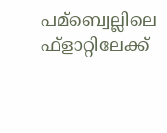പമ്ബ്വെല്ലിലെ ഫ്ളാറ്റിലേക്ക്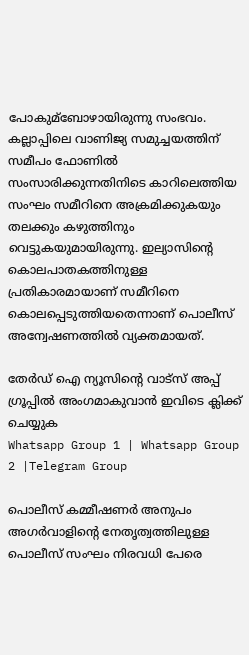പോകുമ്ബോഴായിരുന്നു സംഭവം. കല്ലാപ്പിലെ വാണിജ്യ സമുച്ചയത്തിന് സമീപം ഫോണില്‍ സംസാരിക്കുന്നതിനിടെ കാറിലെത്തിയ സംഘം സമീറിനെ അക്രമിക്കുകയും തലക്കും കഴുത്തിനും വെട്ടുകയുമായിരുന്നു. ഇല്യാസിന്റെ കൊലപാതകത്തിനുള്ള പ്രതികാരമായാണ് സമീറിനെ കൊലപ്പെടുത്തിയതെന്നാണ് പൊലീസ് അന്വേഷണത്തില്‍ വ്യക്തമായത്.

തേർഡ് ഐ ന്യൂസിന്റെ വാട്സ് അപ്പ് ഗ്രൂപ്പിൽ അംഗമാകുവാൻ ഇവിടെ ക്ലിക്ക് ചെയ്യുക
Whatsapp Group 1 | Whatsapp Group 2 |Telegram Group

പൊലീസ് കമ്മീഷണര്‍ അനുപം അഗര്‍വാളിന്റെ നേതൃത്വത്തിലുള്ള പൊലീസ് സംഘം നിരവധി പേരെ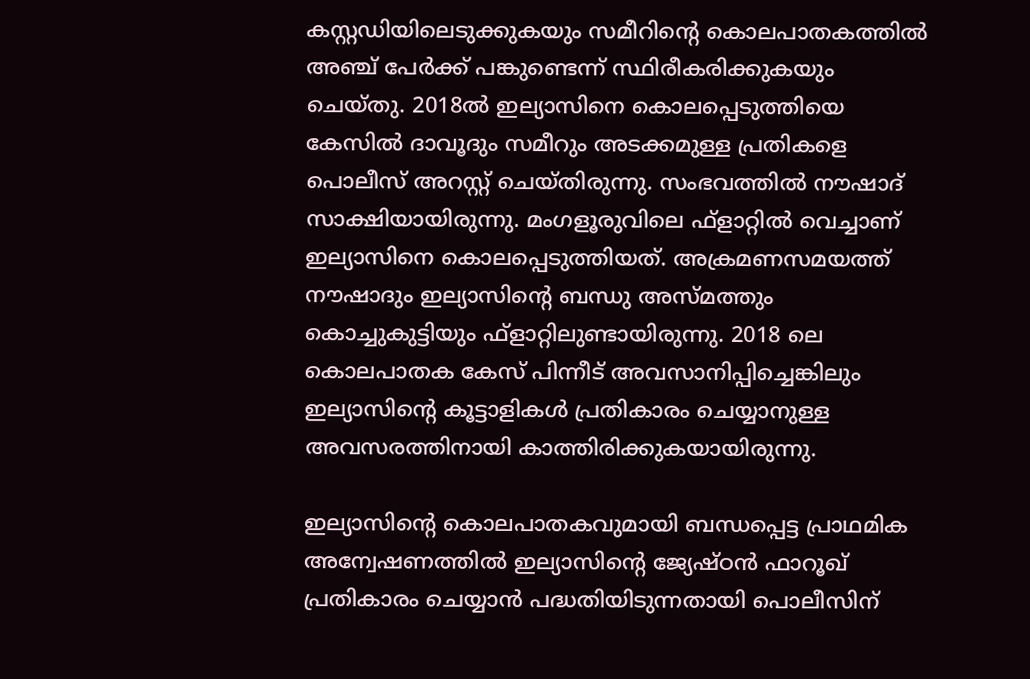കസ്റ്റഡിയിലെടുക്കുകയും സമീറിന്റെ കൊലപാതകത്തില്‍ അഞ്ച് പേര്‍ക്ക് പങ്കുണ്ടെന്ന് സ്ഥിരീകരിക്കുകയും ചെയ്തു. 2018ല്‍ ഇല്യാസിനെ കൊലപ്പെടുത്തിയെ കേസില്‍ ദാവൂദും സമീറും അടക്കമുള്ള പ്രതികളെ പൊലീസ് അറസ്റ്റ് ചെയ്തിരുന്നു. സംഭവത്തില്‍ നൗഷാദ് സാക്ഷിയായിരുന്നു. മംഗളൂരുവിലെ ഫ്ളാറ്റില്‍ വെച്ചാണ് ഇല്യാസിനെ കൊലപ്പെടുത്തിയത്. അക്രമണസമയത്ത് നൗഷാദും ഇല്യാസിന്റെ ബന്ധു അസ്മത്തും കൊച്ചുകുട്ടിയും ഫ്ളാറ്റിലുണ്ടായിരുന്നു. 2018 ലെ കൊലപാതക കേസ് പിന്നീട് അവസാനിപ്പിച്ചെങ്കിലും ഇല്യാസിന്റെ കൂട്ടാളികള്‍ പ്രതികാരം ചെയ്യാനുള്ള അവസരത്തിനായി കാത്തിരിക്കുകയായിരുന്നു.

ഇല്യാസിന്റെ കൊലപാതകവുമായി ബന്ധപ്പെട്ട പ്രാഥമിക അന്വേഷണത്തില്‍ ഇല്യാസിന്റെ ജ്യേഷ്ഠന്‍ ഫാറൂഖ് പ്രതികാരം ചെയ്യാന്‍ പദ്ധതിയിടുന്നതായി പൊലീസിന്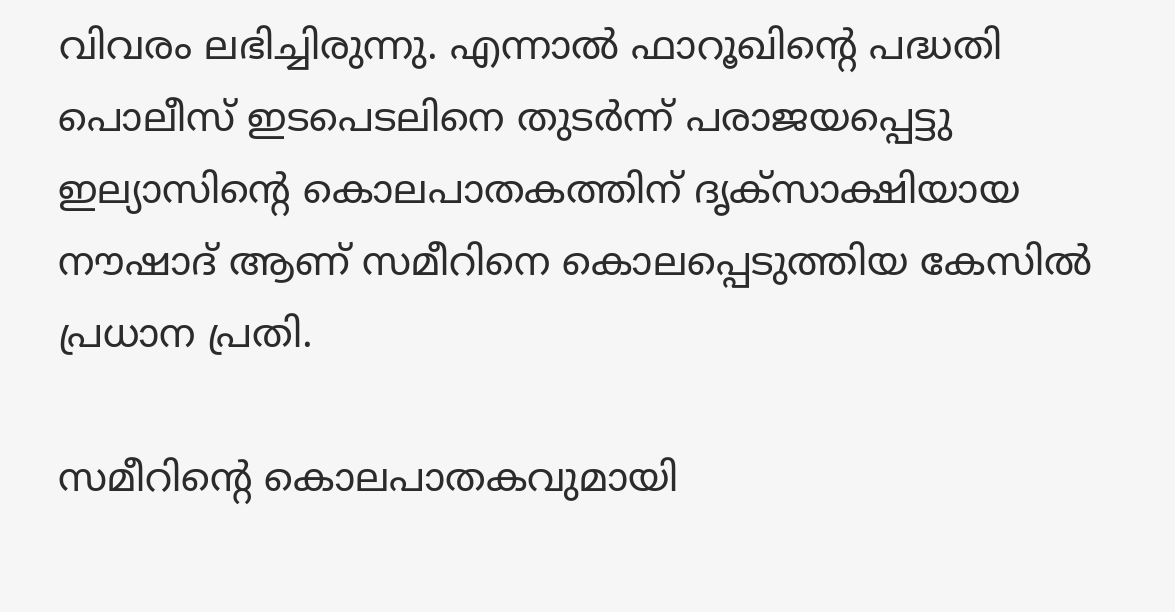വിവരം ലഭിച്ചിരുന്നു. എന്നാല്‍ ഫാറൂഖിന്റെ പദ്ധതി പൊലീസ് ഇടപെടലിനെ തുടര്‍ന്ന് പരാജയപ്പെട്ടു ഇല്യാസിന്റെ കൊലപാതകത്തിന് ദൃക്‌സാക്ഷിയായ നൗഷാദ് ആണ് സമീറിനെ കൊലപ്പെടുത്തിയ കേസില്‍ പ്രധാന പ്രതി.

സമീറിന്റെ കൊലപാതകവുമായി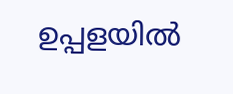ഉപ്പളയില്‍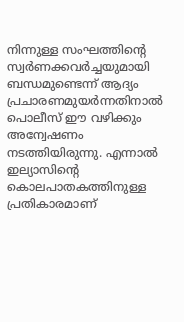നിന്നുള്ള സംഘത്തിന്റെ സ്വര്‍ണക്കവര്‍ച്ചയുമായി ബന്ധമുണ്ടെന്ന് ആദ്യം പ്രചാരണമുയര്‍ന്നതിനാല്‍ പൊലീസ് ഈ വഴിക്കും അന്വേഷണം നടത്തിയിരുന്നു. എന്നാല്‍ ഇല്യാസിന്റെ കൊലപാതകത്തിനുള്ള പ്രതികാരമാണ്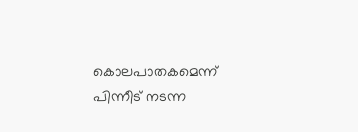കൊലപാതകമെന്ന് പിന്നീട് നടന്ന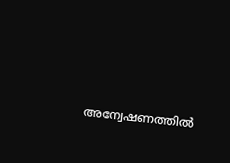അന്വേഷണത്തില്‍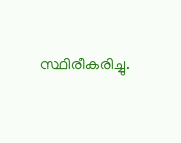സ്ഥിരീകരിച്ചു.